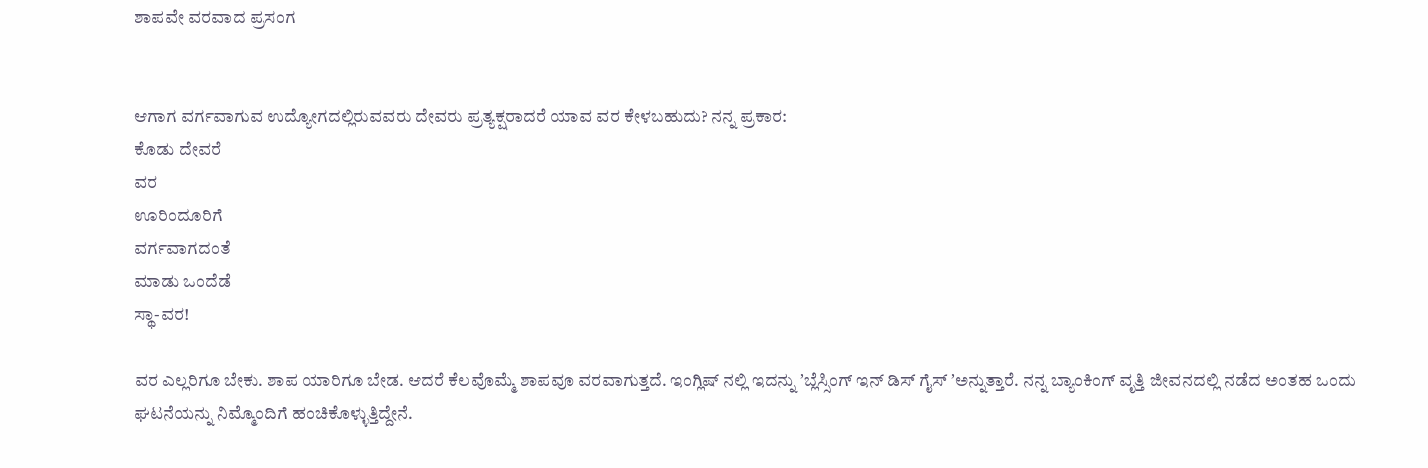ಶಾಪವೇ ವರವಾದ ಪ್ರಸಂಗ


ಆಗಾಗ ವರ್ಗವಾಗುವ ಉದ್ಯೋಗದಲ್ಲಿರುವವರು ದೇವರು ಪ್ರತ್ಯಕ್ಷರಾದರೆ ಯಾವ ವರ ಕೇಳಬಹುದು? ನನ್ನ ಪ್ರಕಾರ:
ಕೊಡು ದೇವರೆ
ವರ
ಊರಿಂದೂರಿಗೆ
ವರ್ಗವಾಗದಂತೆ
ಮಾಡು ಒಂದೆಡೆ
ಸ್ಥಾ-ವರ!

ವರ ಎಲ್ಲರಿಗೂ ಬೇಕು. ಶಾಪ ಯಾರಿಗೂ ಬೇಡ. ಆದರೆ ಕೆಲವೊಮ್ಮೆ ಶಾಪವೂ ವರವಾಗುತ್ತದೆ. ಇಂಗ್ಲಿಷ್‌ ನಲ್ಲಿ ಇದನ್ನು ʼಬ್ಲೆಸ್ಸಿಂಗ್‌ ಇನ್‌ ಡಿಸ್ ಗೈಸ್‌ ʼಅನ್ನುತ್ತಾರೆ. ನನ್ನ ಬ್ಯಾಂಕಿಂಗ್‌ ವೃತ್ತಿ ಜೀವನದಲ್ಲಿ ನಡೆದ ಅಂತಹ ಒಂದು ಘಟನೆಯನ್ನು ನಿಮ್ಮೊಂದಿಗೆ ಹಂಚಿಕೊಳ್ಳುತ್ತಿದ್ದೇನೆ.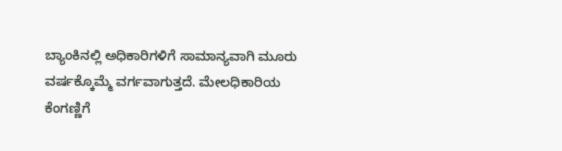ಬ್ಯಾಂಕಿನಲ್ಲಿ ಅಧಿಕಾರಿಗಳಿಗೆ ಸಾಮಾನ್ಯವಾಗಿ ಮೂರು ವರ್ಷಕ್ಕೊಮ್ಮೆ ವರ್ಗವಾಗುತ್ತದೆ. ಮೇಲಧಿಕಾರಿಯ ಕೆಂಗಣ್ಣಿಗೆ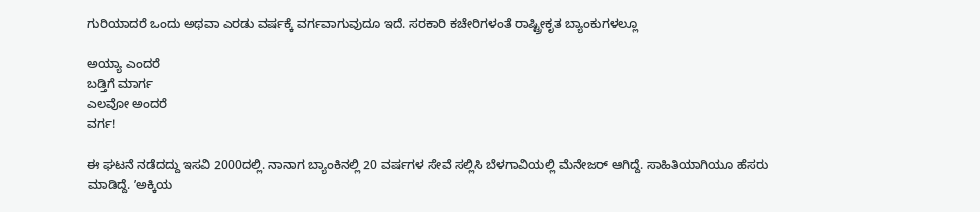ಗುರಿಯಾದರೆ ಒಂದು ಅಥವಾ ಎರಡು ವರ್ಷಕ್ಕೆ ವರ್ಗವಾಗುವುದೂ ಇದೆ. ಸರಕಾರಿ ಕಚೇರಿಗಳಂತೆ ರಾಷ್ಟ್ರೀಕೃತ ಬ್ಯಾಂಕುಗಳಲ್ಲೂ

ಅಯ್ಯಾ ಎಂದರೆ
ಬಡ್ತಿಗೆ ಮಾರ್ಗ
ಎಲವೋ ಅಂದರೆ
ವರ್ಗ!

ಈ ಘಟನೆ ನಡೆದದ್ದು ಇಸವಿ 2000ದಲ್ಲಿ. ನಾನಾಗ ಬ್ಯಾಂಕಿನಲ್ಲಿ 20 ವರ್ಷಗಳ ಸೇವೆ ಸಲ್ಲಿಸಿ ಬೆಳಗಾವಿಯಲ್ಲಿ ಮೆನೇಜರ್‌ ಆಗಿದ್ದೆ. ಸಾಹಿತಿಯಾಗಿಯೂ ಹೆಸರು ಮಾಡಿದ್ದೆ. ʼಅಕ್ಕಿಯ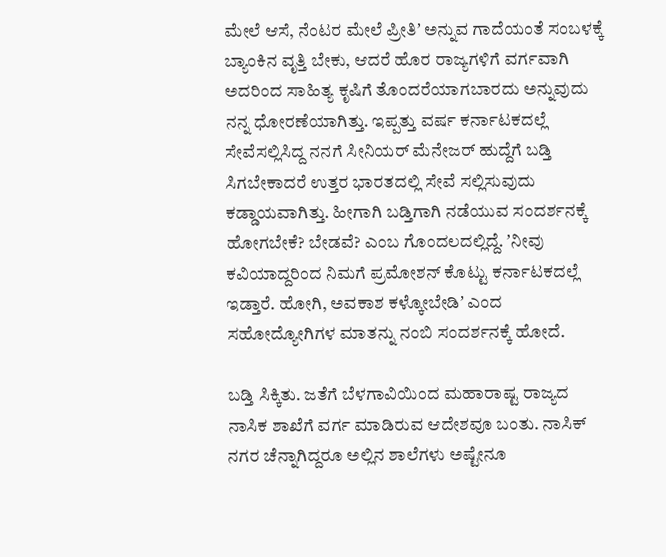ಮೇಲೆ ಆಸೆ, ನೆಂಟರ ಮೇಲೆ ಪ್ರೀತಿʼ ಅನ್ನುವ ಗಾದೆಯಂತೆ ಸಂಬಳಕ್ಕೆ ಬ್ಯಾಂಕಿನ ವೃತ್ತಿ ಬೇಕು, ಆದರೆ ಹೊರ ರಾಜ್ಯಗಳಿಗೆ ವರ್ಗವಾಗಿ ಅದರಿಂದ ಸಾಹಿತ್ಯ ಕೃಷಿಗೆ ತೊಂದರೆಯಾಗಬಾರದು ಅನ್ನುವುದು ನನ್ನ ಧೋರಣೆಯಾಗಿತ್ತು. ಇಪ್ಪತ್ತು ವರ್ಷ ಕರ್ನಾಟಕದಲ್ಲೆ ಸೇವೆಸಲ್ಲಿಸಿದ್ದ ನನಗೆ ಸೀನಿಯರ್‌ ಮೆನೇಜರ್‌ ಹುದ್ದೆಗೆ ಬಡ್ತಿ ಸಿಗಬೇಕಾದರೆ ಉತ್ತರ ಭಾರತದಲ್ಲಿ ಸೇವೆ ಸಲ್ಲಿಸುವುದು ಕಡ್ಡಾಯವಾಗಿತ್ತು. ಹೀಗಾಗಿ ಬಡ್ತಿಗಾಗಿ ನಡೆಯುವ ಸಂದರ್ಶನಕ್ಕೆ ಹೋಗಬೇಕೆ? ಬೇಡವೆ? ಎಂಬ ಗೊಂದಲದಲ್ಲಿದ್ದೆ. ʼನೀವು ಕವಿಯಾದ್ದರಿಂದ ನಿಮಗೆ ಪ್ರಮೋಶನ್‌ ಕೊಟ್ಟು ಕರ್ನಾಟಕದಲ್ಲೆ ಇಡ್ತಾರೆ. ಹೋಗಿ, ಅವಕಾಶ ಕಳ್ಕೋಬೇಡಿʼ ಎಂದ ಸಹೋದ್ಯೋಗಿಗಳ ಮಾತನ್ನು ನಂಬಿ ಸಂದರ್ಶನಕ್ಕೆ ಹೋದೆ.

ಬಡ್ತಿ ಸಿಕ್ಕಿತು. ಜತೆಗೆ ಬೆಳಗಾವಿಯಿಂದ ಮಹಾರಾಷ್ಟ ರಾಜ್ಯದ ನಾಸಿಕ ಶಾಖೆಗೆ ವರ್ಗ ಮಾಡಿರುವ ಆದೇಶವೂ ಬಂತು. ನಾಸಿಕ್‌ ನಗರ ಚೆನ್ನಾಗಿದ್ದರೂ ಅಲ್ಲಿನ ಶಾಲೆಗಳು ಅಷ್ಟೇನೂ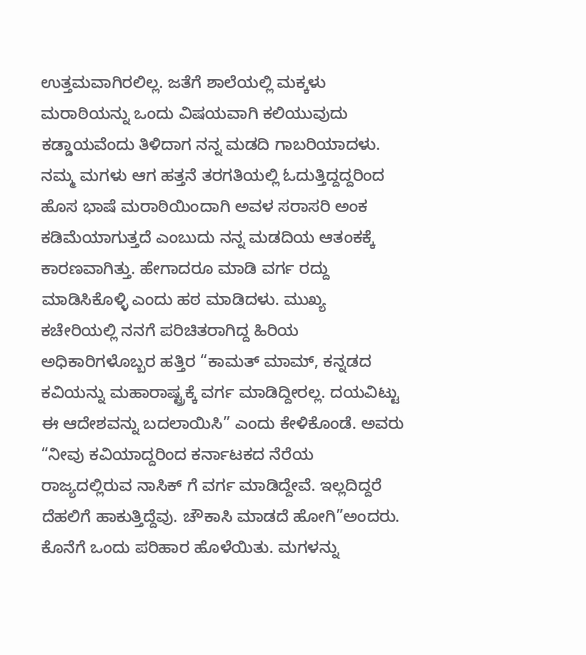ಉತ್ತಮವಾಗಿರಲಿಲ್ಲ. ಜತೆಗೆ ಶಾಲೆಯಲ್ಲಿ ಮಕ್ಕಳು ಮರಾಠಿಯನ್ನು ಒಂದು ವಿಷಯವಾಗಿ ಕಲಿಯುವುದು ಕಡ್ಡಾಯವೆಂದು ತಿಳಿದಾಗ ನನ್ನ ಮಡದಿ ಗಾಬರಿಯಾದಳು. ನಮ್ಮ ಮಗಳು ಆಗ ಹತ್ತನೆ ತರಗತಿಯಲ್ಲಿ ಓದುತ್ತಿದ್ದದ್ದರಿಂದ ಹೊಸ ಭಾಷೆ ಮರಾಠಿಯಿಂದಾಗಿ ಅವಳ ಸರಾಸರಿ ಅಂಕ ಕಡಿಮೆಯಾಗುತ್ತದೆ ಎಂಬುದು ನನ್ನ ಮಡದಿಯ ಆತಂಕಕ್ಕೆ ಕಾರಣವಾಗಿತ್ತು. ಹೇಗಾದರೂ ಮಾಡಿ ವರ್ಗ ರದ್ದು ಮಾಡಿಸಿಕೊಳ್ಳಿ ಎಂದು ಹಠ ಮಾಡಿದಳು. ಮುಖ್ಯ ಕಚೇರಿಯಲ್ಲಿ ನನಗೆ ಪರಿಚಿತರಾಗಿದ್ದ ಹಿರಿಯ ಅಧಿಕಾರಿಗಳೊಬ್ಬರ ಹತ್ತಿರ “ಕಾಮತ್‌ ಮಾಮ್‌, ಕನ್ನಡದ ಕವಿಯನ್ನು ಮಹಾರಾಷ್ಟ್ರಕ್ಕೆ ವರ್ಗ ಮಾಡಿದ್ದೀರಲ್ಲ. ದಯವಿಟ್ಟು ಈ ಆದೇಶವನ್ನು ಬದಲಾಯಿಸಿ” ಎಂದು ಕೇಳಿಕೊಂಡೆ. ಅವರು “ನೀವು ಕವಿಯಾದ್ದರಿಂದ ಕರ್ನಾಟಕದ ನೆರೆಯ ರಾಜ್ಯದಲ್ಲಿರುವ ನಾಸಿಕ್‌ ಗೆ ವರ್ಗ ಮಾಡಿದ್ದೇವೆ. ಇಲ್ಲದಿದ್ದರೆ ದೆಹಲಿಗೆ ಹಾಕುತ್ತಿದ್ದೆವು. ಚೌಕಾಸಿ ಮಾಡದೆ ಹೋಗಿ”ಅಂದರು. ಕೊನೆಗೆ ಒಂದು ಪರಿಹಾರ ಹೊಳೆಯಿತು. ಮಗಳನ್ನು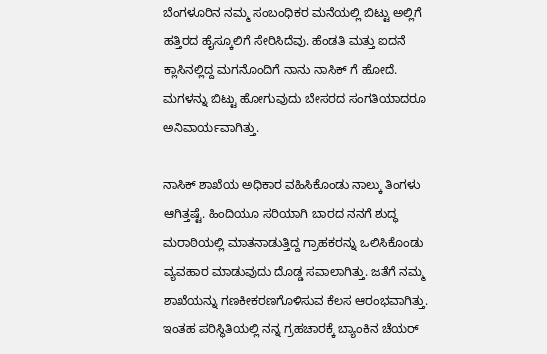ಬೆಂಗಳೂರಿನ ನಮ್ಮ ಸಂಬಂಧಿಕರ ಮನೆಯಲ್ಲಿ ಬಿಟ್ಟು ಅಲ್ಲಿಗೆ ಹತ್ತಿರದ ಹೈಸ್ಕೂಲಿಗೆ ಸೇರಿಸಿದೆವು. ಹೆಂಡತಿ ಮತ್ತು ಐದನೆ ಕ್ಲಾಸಿನಲ್ಲಿದ್ದ ಮಗನೊಂದಿಗೆ ನಾನು ನಾಸಿಕ್‌ ಗೆ ಹೋದೆ. ಮಗಳನ್ನು ಬಿಟ್ಟು ಹೋಗುವುದು ಬೇಸರದ ಸಂಗತಿಯಾದರೂ ಅನಿವಾರ್ಯವಾಗಿತ್ತು.

ನಾಸಿಕ್‌ ಶಾಖೆಯ ಅಧಿಕಾರ ವಹಿಸಿಕೊಂಡು ನಾಲ್ಕು ತಿಂಗಳು ಆಗಿತ್ತಷ್ಟೆ. ಹಿಂದಿಯೂ ಸರಿಯಾಗಿ ಬಾರದ ನನಗೆ ಶುದ್ಧ ಮರಾಠಿಯಲ್ಲಿ ಮಾತನಾಡುತ್ತಿದ್ದ ಗ್ರಾಹಕರನ್ನು ಒಲಿಸಿಕೊಂಡು ವ್ಯವಹಾರ ಮಾಡುವುದು ದೊಡ್ಡ ಸವಾಲಾಗಿತ್ತು. ಜತೆಗೆ ನಮ್ಮ ಶಾಖೆಯನ್ನು ಗಣಕೀಕರಣಗೊಳಿಸುವ ಕೆಲಸ ಆರಂಭವಾಗಿತ್ತು. ಇಂತಹ ಪರಿಸ್ಥಿತಿಯಲ್ಲಿ ನನ್ನ ಗ್ರಹಚಾರಕ್ಕೆ ಬ್ಯಾಂಕಿನ ಚೆಯರ್‌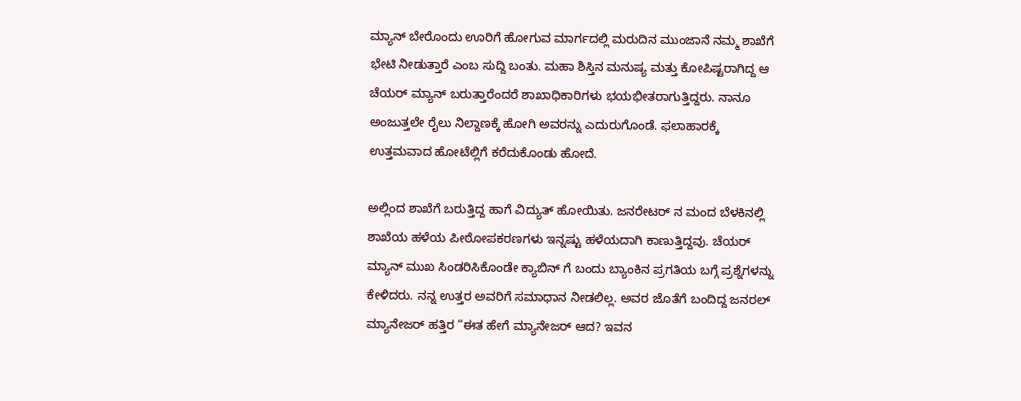ಮ್ಯಾನ್‌ ಬೇರೊಂದು ಊರಿಗೆ ಹೋಗುವ ಮಾರ್ಗದಲ್ಲಿ ಮರುದಿನ ಮುಂಜಾನೆ ನಮ್ಮ ಶಾಖೆಗೆ ಭೇಟಿ ನೀಡುತ್ತಾರೆ ಎಂಬ ಸುದ್ದಿ ಬಂತು. ಮಹಾ ಶಿಸ್ತಿನ ಮನುಷ್ಯ ಮತ್ತು ಕೋಪಿಷ್ಟರಾಗಿದ್ದ ಆ ಚೆಯರ್‌ ಮ್ಯಾನ್‌ ಬರುತ್ತಾರೆಂದರೆ ಶಾಖಾಧಿಕಾರಿಗಳು ಭಯಭೀತರಾಗುತ್ತಿದ್ದರು. ನಾನೂ ಅಂಜುತ್ತಲೇ ರೈಲು ನಿಲ್ದಾಣಕ್ಕೆ ಹೋಗಿ ಅವರನ್ನು ಎದುರುಗೊಂಡೆ. ಫಲಾಹಾರಕ್ಕೆ ಉತ್ತಮವಾದ ಹೋಟೆಲ್ಲಿಗೆ ಕರೆದುಕೊಂಡು ಹೋದೆ.

ಅಲ್ಲಿಂದ ಶಾಖೆಗೆ ಬರುತ್ತಿದ್ದ ಹಾಗೆ ವಿದ್ಯುತ್‌ ಹೋಯಿತು. ಜನರೇಟರ್‌ ನ ಮಂದ ಬೆಳಕಿನಲ್ಲಿ ಶಾಖೆಯ ಹಳೆಯ ಪೀಠೋಪಕರಣಗಳು ಇನ್ನಷ್ಟು ಹಳೆಯದಾಗಿ ಕಾಣುತ್ತಿದ್ದವು. ಚೆಯರ್‌ ಮ್ಯಾನ್‌ ಮುಖ ಸಿಂಡರಿಸಿಕೊಂಡೇ ಕ್ಯಾಬಿನ್‌ ಗೆ ಬಂದು ಬ್ಯಾಂಕಿನ ಪ್ರಗತಿಯ ಬಗ್ಗೆ ಪ್ರಶ್ನೆಗಳನ್ನು ಕೇಳಿದರು. ನನ್ನ ಉತ್ತರ ಅವರಿಗೆ ಸಮಾಧಾನ ನೀಡಲಿಲ್ಲ. ಅವರ ಜೊತೆಗೆ ಬಂದಿದ್ದ ಜನರಲ್‌ ಮ್ಯಾನೇಜರ್‌ ಹತ್ತಿರ “ಈತ ಹೇಗೆ ಮ್ಯಾನೇಜರ್‌ ಆದ? ಇವನ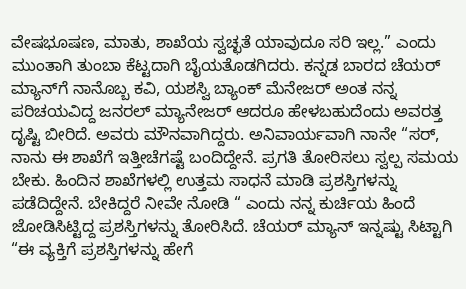ವೇಷಭೂಷಣ, ಮಾತು, ಶಾಖೆಯ ಸ್ವಚ್ಛತೆ ಯಾವುದೂ ಸರಿ ಇಲ್ಲ.” ಎಂದು ಮುಂತಾಗಿ ತುಂಬಾ ಕೆಟ್ಟದಾಗಿ ಬೈಯತೊಡಗಿದರು. ಕನ್ನಡ ಬಾರದ ಚೆಯರ್‌ ಮ್ಯಾನ್‌ಗೆ ನಾನೊಬ್ಬ ಕವಿ, ಯಶಸ್ವಿ ಬ್ಯಾಂಕ್‌ ಮೆನೇಜರ್‌ ಅಂತ ನನ್ನ ಪರಿಚಯವಿದ್ದ ಜನರಲ್‌ ಮ್ಯಾನೇಜರ್‌ ಆದರೂ ಹೇಳಬಹುದೆಂದು ಅವರತ್ತ ದೃಷ್ಟಿ ಬೀರಿದೆ. ಅವರು ಮೌನವಾಗಿದ್ದರು. ಅನಿವಾರ್ಯವಾಗಿ ನಾನೇ “ಸರ್‌, ನಾನು ಈ ಶಾಖೆಗೆ ಇತ್ತೀಚೆಗಷ್ಟೆ ಬಂದಿದ್ದೇನೆ. ಪ್ರಗತಿ ತೋರಿಸಲು ಸ್ವಲ್ಪ ಸಮಯ ಬೇಕು. ಹಿಂದಿನ ಶಾಖೆಗಳಲ್ಲಿ ಉತ್ತಮ ಸಾಧನೆ ಮಾಡಿ ಪ್ರಶಸ್ತಿಗಳನ್ನು ಪಡೆದಿದ್ದೇನೆ. ಬೇಕಿದ್ದರೆ ನೀವೇ ನೋಡಿ “ ಎಂದು ನನ್ನ ಕುರ್ಚಿಯ ಹಿಂದೆ ಜೋಡಿಸಿಟ್ಟಿದ್ದ ಪ್ರಶಸ್ತಿಗಳನ್ನು ತೋರಿಸಿದೆ. ಚೆಯರ್‌ ಮ್ಯಾನ್‌ ಇನ್ನಷ್ಟು ಸಿಟ್ಟಾಗಿ “ಈ ವ್ಯಕ್ತಿಗೆ ಪ್ರಶಸ್ತಿಗಳನ್ನು ಹೇಗೆ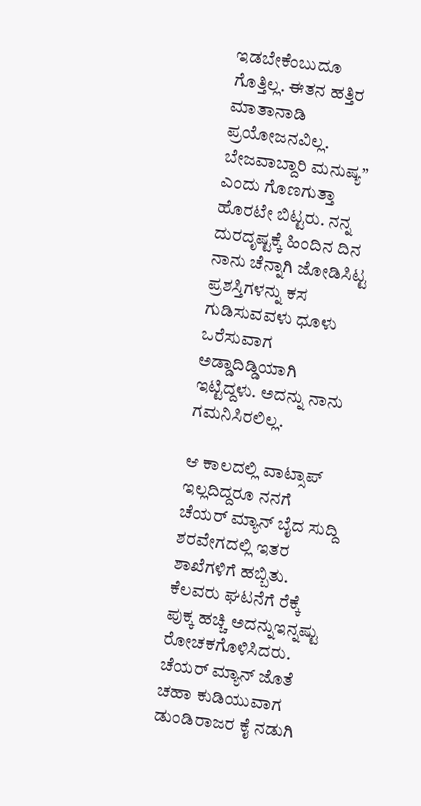ಇಡಬೇಕೆಂಬುದೂ ಗೊತ್ತಿಲ್ಲ. ಈತನ ಹತ್ತಿರ ಮಾತಾನಾಡಿ ಪ್ರಯೋಜನವಿಲ್ಲ. ಬೇಜವಾಬ್ದಾರಿ ಮನುಷ್ಯ” ಎಂದು ಗೊಣಗುತ್ತಾ ಹೊರಟೇ ಬಿಟ್ಟರು. ನನ್ನ ದುರದೃಷ್ಟಕ್ಕೆ ಹಿಂದಿನ ದಿನ ನಾನು ಚೆನ್ನಾಗಿ ಜೋಡಿಸಿಟ್ಟ ಪ್ರಶಸ್ತಿಗಳನ್ನು ಕಸ ಗುಡಿಸುವವಳು ಧೂಳು ಒರೆಸುವಾಗ ಅಡ್ಡಾದಿಡ್ಡಿಯಾಗಿ ಇಟ್ಟಿದ್ದಳು. ಅದನ್ನು ನಾನು ಗಮನಿಸಿರಲಿಲ್ಲ.

ಆ ಕಾಲದಲ್ಲಿ ವಾಟ್ಸಾಪ್‌ ಇಲ್ಲದಿದ್ದರೂ ನನಗೆ ಚೆಯರ್‌ ಮ್ಯಾನ್‌ ಬೈದ ಸುದ್ದಿ ಶರವೇಗದಲ್ಲಿ ಇತರ ಶಾಖೆಗಳಿಗೆ ಹಬ್ಬಿತು. ಕೆಲವರು ಘಟನೆಗೆ ರೆಕ್ಕೆ ಪುಕ್ಕ ಹಚ್ಚಿ ಅದನ್ನುಇನ್ನಷ್ಟು ರೋಚಕಗೊಳಿಸಿದರು. ಚೆಯರ್‌ ಮ್ಯಾನ್‌ ಜೊತೆ ಚಹಾ ಕುಡಿಯುವಾಗ ಡುಂಡಿರಾಜರ ಕೈ ನಡುಗಿ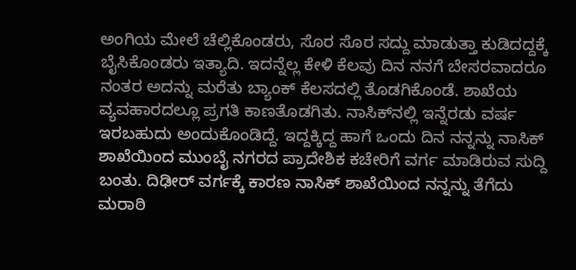ಅಂಗಿಯ ಮೇಲೆ ಚೆಲ್ಲಿಕೊಂಡರು, ಸೊರ ಸೊರ ಸದ್ದು ಮಾಡುತ್ತಾ ಕುಡಿದದ್ದಕ್ಕೆ ಬೈಸಿಕೊಂಡರು ಇತ್ಯಾದಿ. ಇದನ್ನೆಲ್ಲ ಕೇಳಿ ಕೆಲವು ದಿನ ನನಗೆ ಬೇಸರವಾದರೂ ನಂತರ ಅದನ್ನು ಮರೆತು ಬ್ಯಾಂಕ್‌ ಕೆಲಸದಲ್ಲಿ ತೊಡಗಿಕೊಂಡೆ. ಶಾಖೆಯ ವ್ಯವಹಾರದಲ್ಲೂ ಪ್ರಗತಿ ಕಾಣತೊಡಗಿತು. ನಾಸಿಕ್‌ನಲ್ಲಿ ಇನ್ನೆರಡು ವರ್ಷ ಇರಬಹುದು ಅಂದುಕೊಂಡಿದ್ದೆ. ಇದ್ದಕ್ಕಿದ್ದ ಹಾಗೆ ಒಂದು ದಿನ ನನ್ನನ್ನು ನಾಸಿಕ್‌ ಶಾಖೆಯಿಂದ ಮುಂಬೈ ನಗರದ ಪ್ರಾದೇಶಿಕ ಕಚೇರಿಗೆ ವರ್ಗ ಮಾಡಿರುವ ಸುದ್ದಿ ಬಂತು. ದಿಢೀರ್‌ ವರ್ಗಕ್ಕೆ ಕಾರಣ ನಾಸಿಕ್‌ ಶಾಖೆಯಿಂದ ನನ್ನನ್ನು ತೆಗೆದು ಮರಾಠಿ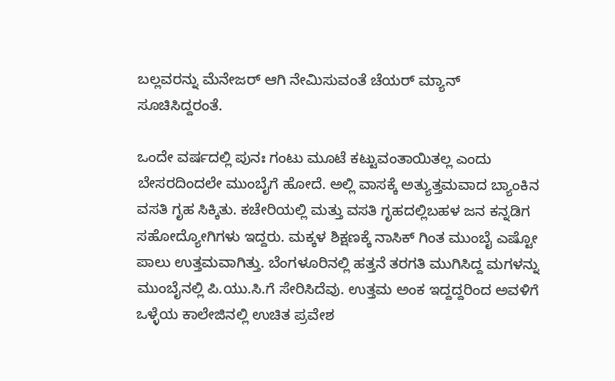ಬಲ್ಲವರನ್ನು ಮೆನೇಜರ್‌ ಆಗಿ ನೇಮಿಸುವಂತೆ ಚೆಯರ್‌ ಮ್ಯಾನ್‌ ಸೂಚಿಸಿದ್ದರಂತೆ.

ಒಂದೇ ವರ್ಷದಲ್ಲಿ ಪುನಃ ಗಂಟು ಮೂಟೆ ಕಟ್ಟುವಂತಾಯಿತಲ್ಲ ಎಂದು ಬೇಸರದಿಂದಲೇ ಮುಂಬೈಗೆ ಹೋದೆ. ಅಲ್ಲಿ ವಾಸಕ್ಕೆ ಅತ್ಯುತ್ತಮವಾದ ಬ್ಯಾಂಕಿನ ವಸತಿ ಗೃಹ ಸಿಕ್ಕಿತು. ಕಚೇರಿಯಲ್ಲಿ ಮತ್ತು ವಸತಿ ಗೃಹದಲ್ಲಿಬಹಳ ಜನ ಕನ್ನಡಿಗ ಸಹೋದ್ಯೋಗಿಗಳು ಇದ್ದರು. ಮಕ್ಕಳ ಶಿಕ್ಷಣಕ್ಕೆ ನಾಸಿಕ್‌ ಗಿಂತ ಮುಂಬೈ ಎಷ್ಟೋ ಪಾಲು ಉತ್ತಮವಾಗಿತ್ತು. ಬೆಂಗಳೂರಿನಲ್ಲಿ ಹತ್ತನೆ ತರಗತಿ ಮುಗಿಸಿದ್ದ ಮಗಳನ್ನು ಮುಂಬೈನಲ್ಲಿ ಪಿ.ಯು.ಸಿ.ಗೆ ಸೇರಿಸಿದೆವು. ಉತ್ತಮ ಅಂಕ ಇದ್ದದ್ದರಿಂದ ಅವಳಿಗೆ ಒಳ್ಳೆಯ ಕಾಲೇಜಿನಲ್ಲಿ ಉಚಿತ ಪ್ರವೇಶ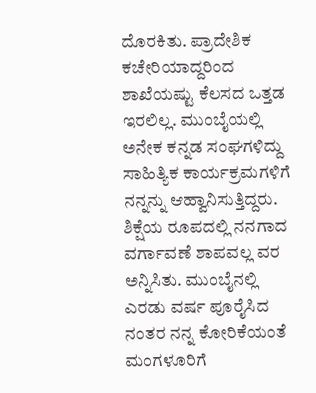ದೊರಕಿತು. ಪ್ರಾದೇಶಿಕ ಕಚೇರಿಯಾದ್ದರಿಂದ ಶಾಖೆಯಷ್ಟು ಕೆಲಸದ ಒತ್ತಡ ಇರಲಿಲ್ಲ. ಮುಂಬೈಯಲ್ಲಿ ಅನೇಕ ಕನ್ನಡ ಸಂಘಗಳಿದ್ದು ಸಾಹಿತ್ಯಿಕ ಕಾರ್ಯಕ್ರಮಗಳಿಗೆ ನನ್ನನ್ನು ಆಹ್ವಾನಿಸುತ್ತಿದ್ದರು. ಶಿಕ್ಷೆಯ ರೂಪದಲ್ಲಿ ನನಗಾದ ವರ್ಗಾವಣೆ ಶಾಪವಲ್ಲ ವರ ಅನ್ನಿಸಿತು. ಮುಂಬೈನಲ್ಲಿ ಎರಡು ವರ್ಷ ಪೂರೈಸಿದ ನಂತರ ನನ್ನ ಕೋರಿಕೆಯಂತೆ ಮಂಗಳೂರಿಗೆ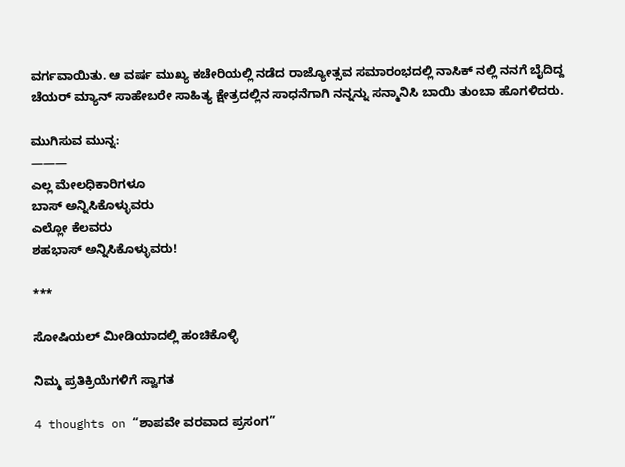ವರ್ಗವಾಯಿತು. ಆ ವರ್ಷ ಮುಖ್ಯ ಕಚೇರಿಯಲ್ಲಿ ನಡೆದ ರಾಜ್ಯೋತ್ಸವ ಸಮಾರಂಭದಲ್ಲಿ ನಾಸಿಕ್‌ ನಲ್ಲಿ ನನಗೆ ಬೈದಿದ್ದ ಚೆಯರ್‌ ಮ್ಯಾನ್‌ ಸಾಹೇಬರೇ ಸಾಹಿತ್ಯ ಕ್ಷೇತ್ರದಲ್ಲಿನ ಸಾಧನೆಗಾಗಿ ನನ್ನನ್ನು ಸನ್ಮಾನಿಸಿ ಬಾಯಿ ತುಂಬಾ ಹೊಗಳಿದರು.

ಮುಗಿಸುವ ಮುನ್ನ:
———
ಎಲ್ಲ ಮೇಲಧಿಕಾರಿಗಳೂ
ಬಾಸ್‌ ಅನ್ನಿಸಿಕೊಳ್ಳುವರು
ಎಲ್ಲೋ ಕೆಲವರು
ಶಹಭಾಸ್‌ ಅನ್ನಿಸಿಕೊಳ್ಳುವರು!

***

ಸೋಷಿಯಲ್‌ ಮೀಡಿಯಾದಲ್ಲಿ ಹಂಚಿಕೊಳ್ಳಿ

ನಿಮ್ಮ ಪ್ರತಿಕ್ರಿಯೆಗಳಿಗೆ ಸ್ವಾಗತ

4 thoughts on “ಶಾಪವೇ ವರವಾದ ಪ್ರಸಂಗ”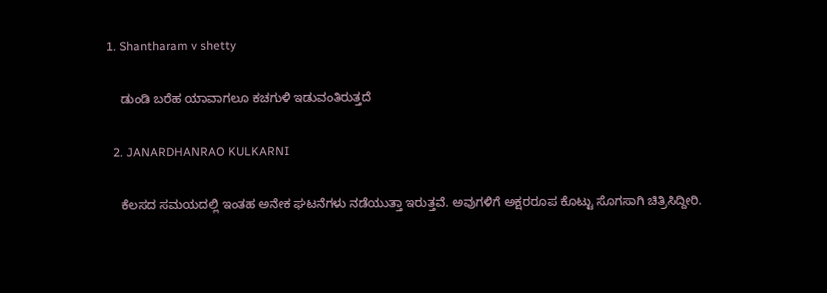1. Shantharam v shetty

    ಡುಂಡಿ ಬರೆಹ ಯಾವಾಗಲೂ ಕಚಗುಳಿ ಇಡುವಂತಿರುತ್ತದೆ

  2. JANARDHANRAO KULKARNI

    ಕೆಲಸದ ಸಮಯದಲ್ಲಿ ಇಂತಹ ಅನೇಕ ಘಟನೆಗಳು ನಡೆಯುತ್ತಾ ಇರುತ್ತವೆ. ಅವುಗಳಿಗೆ ಅಕ್ಷರರೂಪ ಕೊಟ್ಟು ಸೊಗಸಾಗಿ ಚಿತ್ರಿಸಿದ್ದೀರಿ.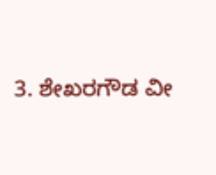3. ಶೇಖರಗೌಡ ವೀ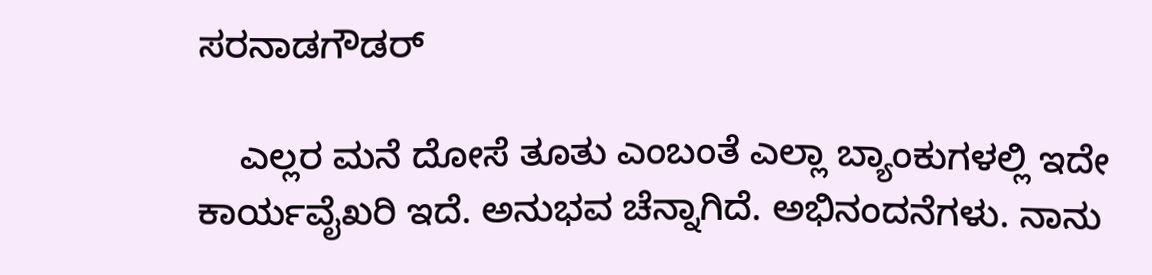ಸರನಾಡಗೌಡರ್

    ಎಲ್ಲರ ಮನೆ ದೋಸೆ ತೂತು ಎಂಬಂತೆ ಎಲ್ಲಾ ಬ್ಯಾಂಕುಗಳಲ್ಲಿ ಇದೇ ಕಾರ್ಯವೈಖರಿ ಇದೆ. ಅನುಭವ ಚೆನ್ನಾಗಿದೆ. ಅಭಿನಂದನೆಗಳು. ನಾನು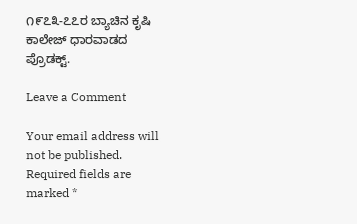೧೯೭೩-೭೭ರ ಬ್ಯಾಚಿನ ಕೃಷಿ ಕಾಲೇಜ್ ಧಾರವಾಡದ ಪ್ರೊಡಕ್ಟ್.

Leave a Comment

Your email address will not be published. Required fields are marked *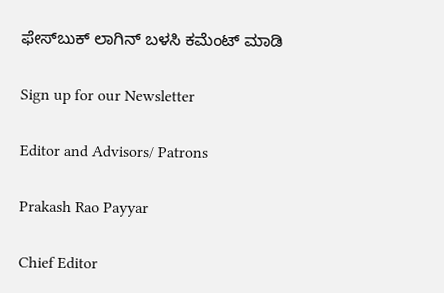ಫೇಸ್‌ಬುಕ್‌ ಲಾಗಿನ್ ಬಳಸಿ ಕಮೆಂಟ್‌ ಮಾಡಿ

Sign up for our Newsletter

Editor and Advisors/ Patrons

Prakash Rao Payyar

Chief Editor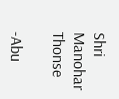Shri Manohar Thonse

-Abu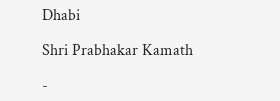Dhabi

Shri Prabhakar Kamath

-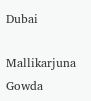Dubai

Mallikarjuna Gowda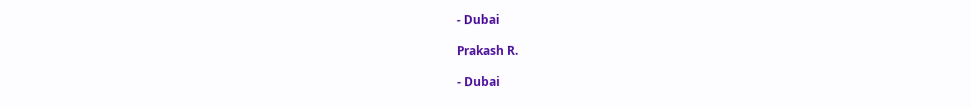- Dubai

Prakash R.

- Dubai